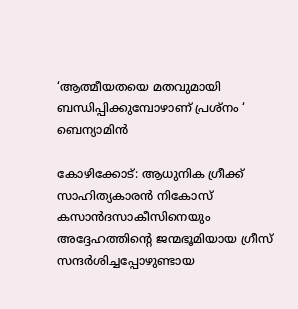‘ആത്മീയതയെ മതവുമായി ബന്ധിപ്പിക്കുമ്പോഴാണ് പ്രശ്‌നം ‘ ബെന്യാമിന്‍

കോഴിക്കോട്: ആധുനിക ഗ്രീക്ക് സാഹിത്യകാരന്‍ നികോസ് കസാന്‍ദസാകീസിനെയും അദ്ദേഹത്തിന്റെ ജന്മഭൂമിയായ ഗ്രീസ് സന്ദര്‍ശിച്ചപ്പോഴുണ്ടായ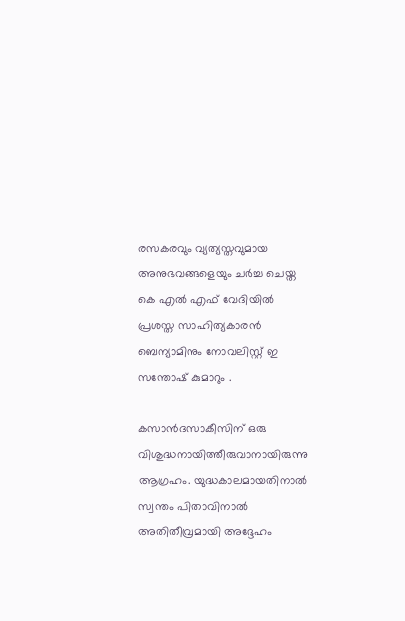രസകരവും വ്യത്യസ്തവുമായ അനുഭവങ്ങളെയും ചര്‍ച്ച ചെയ്ത കെ എല്‍ എഫ് വേദിയില്‍ പ്രശസ്ത സാഹിത്യകാരന്‍ ബെന്യാമിനും നോവലിസ്റ്റ് ഇ സന്തോഷ് കുമാറും .

കസാന്‍ദസാകീസിന് ഒരു വിശുദ്ധനായിത്തീരുവാനായിരുന്നു ആഗ്രഹം. യുദ്ധകാലമായതിനാല്‍ സ്വന്തം പിതാവിനാല്‍ അതിതീവ്രമായി അദ്ദേഹം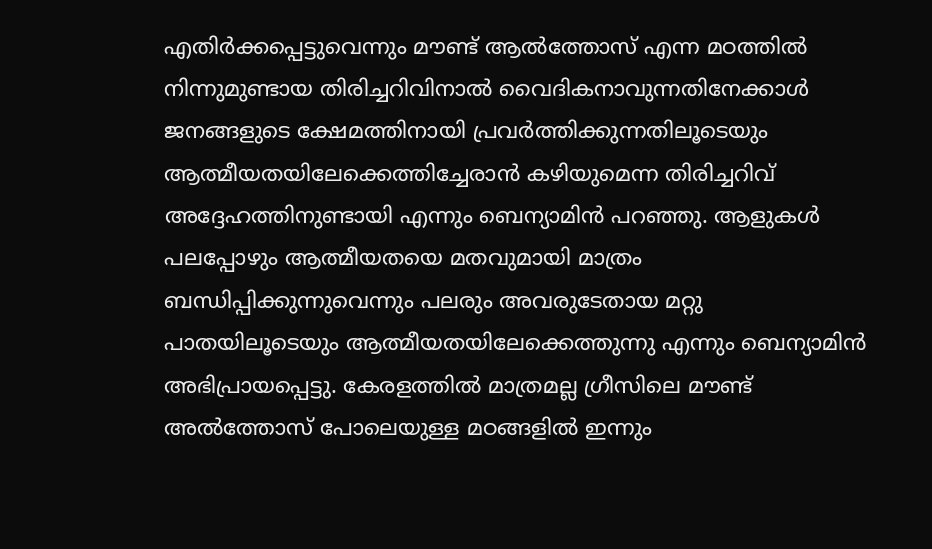എതിര്‍ക്കപ്പെട്ടുവെന്നും മൗണ്ട് ആല്‍ത്തോസ് എന്ന മഠത്തില്‍ നിന്നുമുണ്ടായ തിരിച്ചറിവിനാല്‍ വൈദികനാവുന്നതിനേക്കാള്‍ ജനങ്ങളുടെ ക്ഷേമത്തിനായി പ്രവര്‍ത്തിക്കുന്നതിലൂടെയും ആത്മീയതയിലേക്കെത്തിച്ചേരാന്‍ കഴിയുമെന്ന തിരിച്ചറിവ് അദ്ദേഹത്തിനുണ്ടായി എന്നും ബെന്യാമിന്‍ പറഞ്ഞു. ആളുകള്‍ പലപ്പോഴും ആത്മീയതയെ മതവുമായി മാത്രം ബന്ധിപ്പിക്കുന്നുവെന്നും പലരും അവരുടേതായ മറ്റു പാതയിലൂടെയും ആത്മീയതയിലേക്കെത്തുന്നു എന്നും ബെന്യാമിന്‍ അഭിപ്രായപ്പെട്ടു. കേരളത്തില്‍ മാത്രമല്ല ഗ്രീസിലെ മൗണ്ട് അല്‍ത്തോസ് പോലെയുള്ള മഠങ്ങളില്‍ ഇന്നും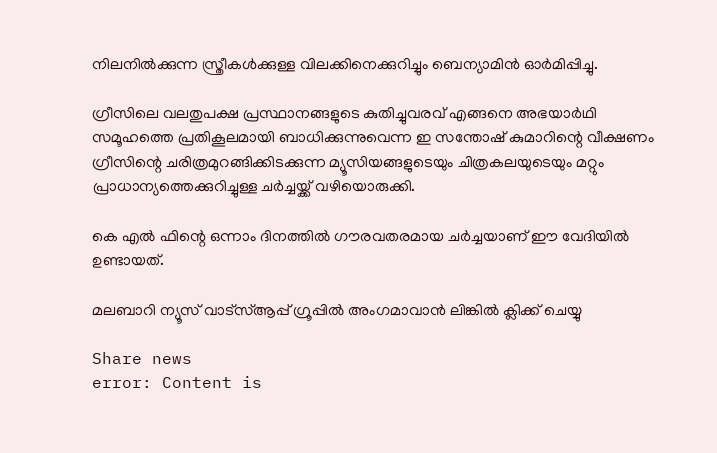നിലനില്‍ക്കുന്ന സ്ത്രീകള്‍ക്കുള്ള വിലക്കിനെക്കുറിച്ചും ബെന്യാമിന്‍ ഓര്‍മിപ്പിച്ചു.

ഗ്രീസിലെ വലതുപക്ഷ പ്രസ്ഥാനങ്ങളുടെ കുതിച്ചുവരവ് എങ്ങനെ അഭയാര്‍ഥി സമൂഹത്തെ പ്രതികൂലമായി ബാധിക്കുന്നുവെന്ന ഇ സന്തോഷ് കുമാറിന്റെ വീക്ഷണം ഗ്രീസിന്റെ ചരിത്രമുറങ്ങിക്കിടക്കുന്ന മ്യൂസിയങ്ങളുടെയും ചിത്രകലയുടെയും മറ്റും പ്രാധാന്യത്തെക്കുറിച്ചുള്ള ചര്‍ച്ചയ്ക്ക് വഴിയൊരുക്കി.

കെ എല്‍ ഫിന്റെ ഒന്നാം ദിനത്തില്‍ ഗൗരവതരമായ ചര്‍ച്ചയാണ് ഈ വേദിയില്‍ ഉണ്ടായത്.

മലബാറി ന്യൂസ് വാട്‌സ്ആപ്പ് ഗ്രൂപ്പില്‍ അംഗമാവാന്‍ ലിങ്കില്‍ ക്ലിക്ക് ചെയ്യു

Share news
error: Content is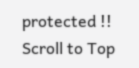protected !!
Scroll to Top